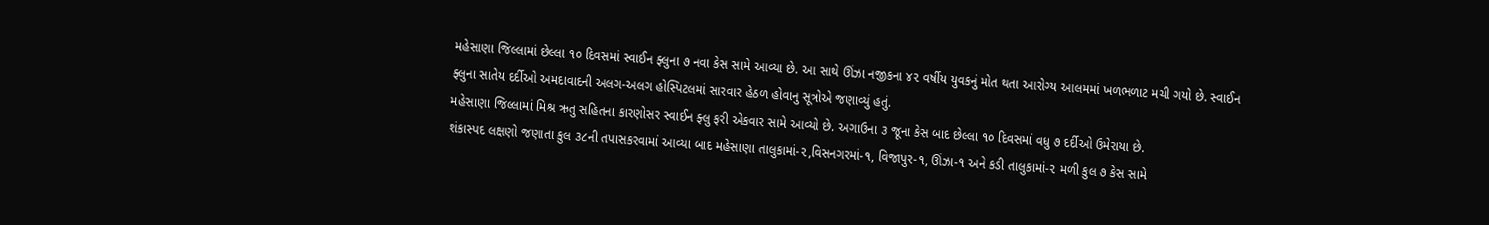મહેસાણા જિલ્લામાં છેલ્લા ૧૦ દિવસમાં સ્વાઈન ફ્લુના ૭ નવા કેસ સામે આવ્યા છે. આ સાથે ઊંઝા નજીકના ૪૨ વર્ષીય યુવકનું મોત થતા આરોગ્ય આલમમાં ખળભળાટ મચી ગયો છે. સ્વાઈન ફ્લુના સાતેય દર્દીઓ અમદાવાદની અલગ-અલગ હોસ્પિટલમાં સારવાર હેઠળ હોવાનુ સૂત્રોએ જણાવ્યું હતું.
મહેસાણા જિલ્લામાં મિશ્ર ઋતુ સહિતના કારણોસર સ્વાઈન ફ્લુ ફરી એકવાર સામે આવ્યો છે. અગાઉના ૩ જૂના કેસ બાદ છેલ્લા ૧૦ દિવસમાં વધુ ૭ દર્દીઓ ઉમેરાયા છે.
શંકાસ્પદ લક્ષણો જણાતા કુલ ૩૮ની તપાસકરવામાં આવ્યા બાદ મહેસાણા તાલુકામાં-૨,વિસનગરમાં-૧, વિજાપુર-૧, ઊંઝા-૧ અને કડી તાલુકામાં-૨ મળી કુલ ૭ કેસ સામે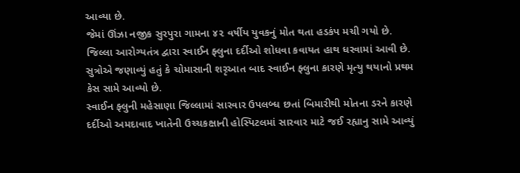આવ્યા છે.
જેમાં ઊંઝા નજીક સુરપુરા ગામના ૪૨ વર્ષીય યુવકનું મોત થતા હડકંપ મચી ગયો છે. જિલ્લા આરોગ્યતંત્ર દ્વારા સ્વાઈન ફ્લુના દર્દીઓ શોધવા કવાયત હાથ ધરવામાં આવી છે.
સુત્રોએ જણાવ્યું હતું કે ચોમાસાની શરૃઆત બાદ સ્વાઈન ફ્લુના કારણે મૃત્યુ થયાનો પ્રથમ કેસ સામે આવ્યો છે.
સ્વાઈન ફ્લુની મહેસાણા જિલ્લામાં સારવાર ઉપલબ્ધ છતાં બિમારીથી મોતના ડરને કારણે દર્દીઓ અમદાવાદ ખાતેની ઉચ્ચકક્ષાની હોસ્પિટલમાં સારવાર માટે જઈ રહ્યાનુ સામે આવ્યું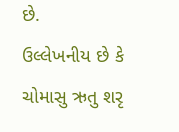છે.
ઉલ્લેખનીય છે કે ચોમાસુ ઋતુ શરૃ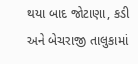થયા બાદ જોટાણા, કડી અને બેચરાજી તાલુકામાં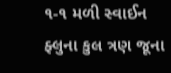૧-૧ મળી સ્વાઈન ફ્લુના કુલ ત્રણ જૂના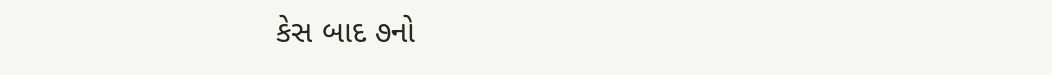કેસ બાદ ૭નો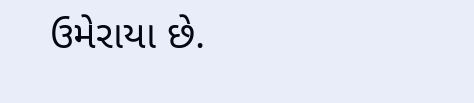ઉમેરાયા છે.